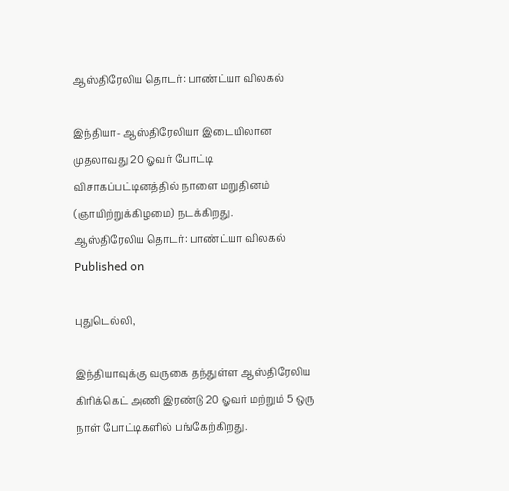ஆஸ்திரேலிய தொடர்: பாண்ட்யா விலகல்

இந்தியா- ஆஸ்திரேலியா இடையிலான முதலாவது 20 ஓவர் போட்டி விசாகப்பட்டினத்தில் நாளை மறுதினம் (ஞாயிற்றுக்கிழமை) நடக்கிறது.
ஆஸ்திரேலிய தொடர்: பாண்ட்யா விலகல்
Published on

புதுடெல்லி,

இந்தியாவுக்கு வருகை தந்துள்ள ஆஸ்திரேலிய கிரிக்கெட் அணி இரண்டு 20 ஓவர் மற்றும் 5 ஒரு நாள் போட்டிகளில் பங்கேற்கிறது.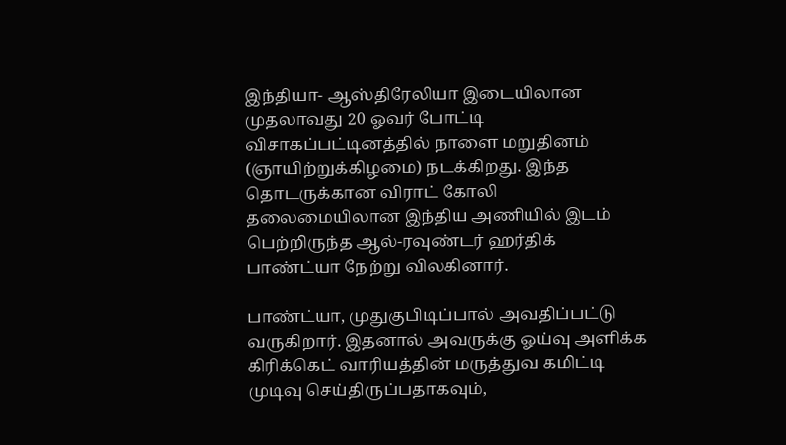இந்தியா- ஆஸ்திரேலியா இடையிலான முதலாவது 20 ஓவர் போட்டி விசாகப்பட்டினத்தில் நாளை மறுதினம் (ஞாயிற்றுக்கிழமை) நடக்கிறது. இந்த தொடருக்கான விராட் கோலி தலைமையிலான இந்திய அணியில் இடம் பெற்றிருந்த ஆல்-ரவுண்டர் ஹர்திக் பாண்ட்யா நேற்று விலகினார்.

பாண்ட்யா, முதுகுபிடிப்பால் அவதிப்பட்டு வருகிறார். இதனால் அவருக்கு ஓய்வு அளிக்க கிரிக்கெட் வாரியத்தின் மருத்துவ கமிட்டி முடிவு செய்திருப்பதாகவும்,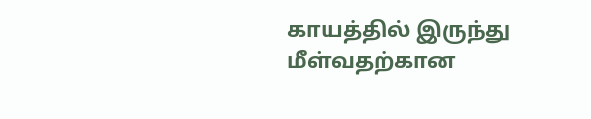காயத்தில் இருந்து மீள்வதற்கான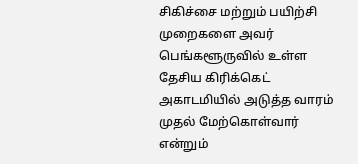சிகிச்சை மற்றும் பயிற்சி முறைகளை அவர் பெங்களூருவில் உள்ள தேசிய கிரிக்கெட் அகாடமியில் அடுத்த வாரம் முதல் மேற்கொள்வார் என்றும்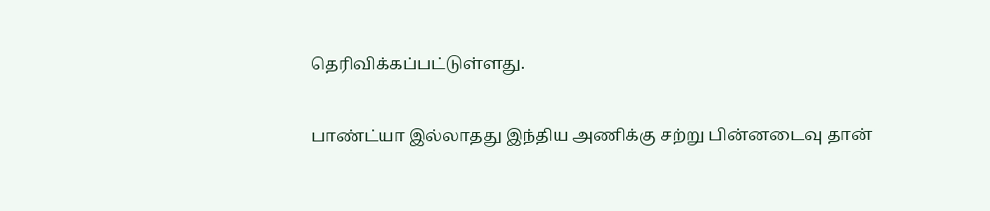தெரிவிக்கப்பட்டுள்ளது.

பாண்ட்யா இல்லாதது இந்திய அணிக்கு சற்று பின்னடைவு தான்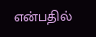என்பதில்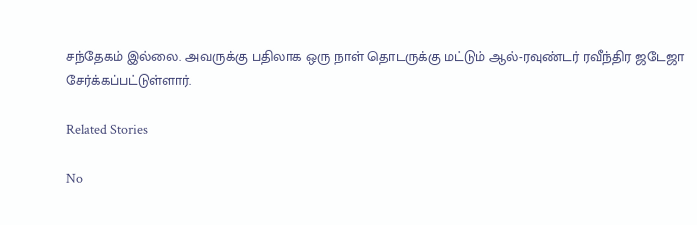சந்தேகம் இல்லை. அவருக்கு பதிலாக ஒரு நாள் தொடருக்கு மட்டும் ஆல்-ரவுண்டர் ரவீந்திர ஜடேஜா சேர்க்கப்பட்டுள்ளார்.

Related Stories

No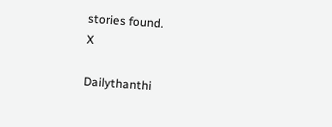stories found.
X

Dailythanthi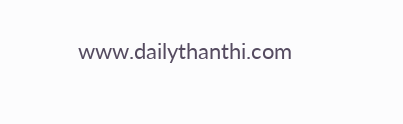www.dailythanthi.com